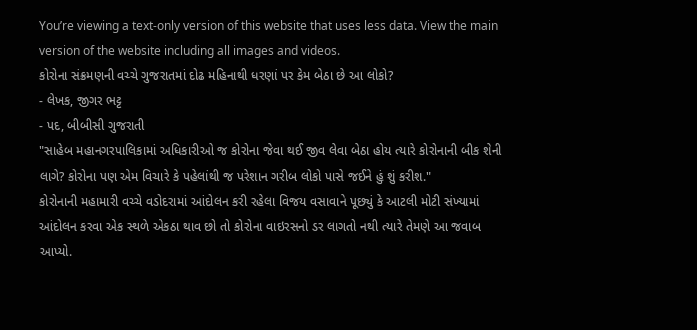You’re viewing a text-only version of this website that uses less data. View the main version of the website including all images and videos.
કોરોના સંક્રમણની વચ્ચે ગુજરાતમાં દોઢ મહિનાથી ધરણાં પર કેમ બેઠા છે આ લોકો?
- લેખક, જીગર ભટ્ટ
- પદ, બીબીસી ગુજરાતી
"સાહેબ મહાનગરપાલિકામાં અધિકારીઓ જ કોરોના જેવા થઈ જીવ લેવા બેઠા હોય ત્યારે કોરોનાની બીક શેની લાગે? કોરોના પણ એમ વિચારે કે પહેલાંથી જ પરેશાન ગરીબ લોકો પાસે જઈને હું શું કરીશ."
કોરોનાની મહામારી વચ્ચે વડોદરામાં આંદોલન કરી રહેલા વિજય વસાવાને પૂછ્યું કે આટલી મોટી સંખ્યામાં આંદોલન કરવા એક સ્થળે એકઠા થાવ છો તો કોરોના વાઇરસનો ડર લાગતો નથી ત્યારે તેમણે આ જવાબ આપ્યો.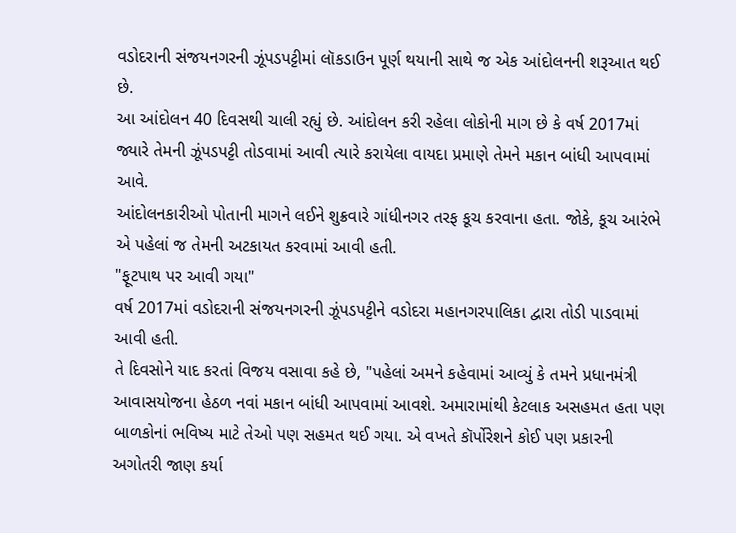વડોદરાની સંજયનગરની ઝૂંપડપટ્ટીમાં લૉકડાઉન પૂર્ણ થયાની સાથે જ એક આંદોલનની શરૂઆત થઈ છે.
આ આંદોલન 40 દિવસથી ચાલી રહ્યું છે. આંદોલન કરી રહેલા લોકોની માગ છે કે વર્ષ 2017માં જ્યારે તેમની ઝૂંપડપટ્ટી તોડવામાં આવી ત્યારે કરાયેલા વાયદા પ્રમાણે તેમને મકાન બાંધી આપવામાં આવે.
આંદોલનકારીઓ પોતાની માગને લઈને શુક્રવારે ગાંધીનગર તરફ કૂચ કરવાના હતા. જોકે, કૂચ આરંભે એ પહેલાં જ તેમની અટકાયત કરવામાં આવી હતી.
"ફૂટપાથ પર આવી ગયા"
વર્ષ 2017માં વડોદરાની સંજયનગરની ઝૂંપડપટ્ટીને વડોદરા મહાનગરપાલિકા દ્વારા તોડી પાડવામાં આવી હતી.
તે દિવસોને યાદ કરતાં વિજય વસાવા કહે છે, "પહેલાં અમને કહેવામાં આવ્યું કે તમને પ્રધાનમંત્રી આવાસયોજના હેઠળ નવાં મકાન બાંધી આપવામાં આવશે. અમારામાંથી કેટલાક અસહમત હતા પણ બાળકોનાં ભવિષ્ય માટે તેઓ પણ સહમત થઈ ગયા. એ વખતે કૉર્પોરેશને કોઈ પણ પ્રકારની અગોતરી જાણ કર્યા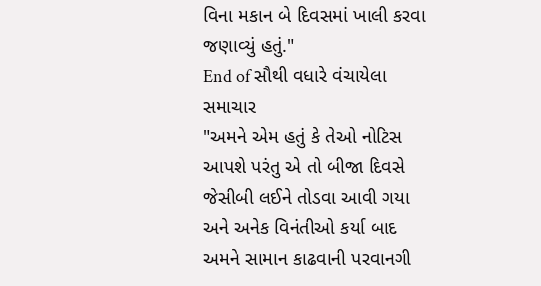વિના મકાન બે દિવસમાં ખાલી કરવા જણાવ્યું હતું."
End of સૌથી વધારે વંચાયેલા સમાચાર
"અમને એમ હતું કે તેઓ નોટિસ આપશે પરંતુ એ તો બીજા દિવસે જેસીબી લઈને તોડવા આવી ગયા અને અનેક વિનંતીઓ કર્યા બાદ અમને સામાન કાઢવાની પરવાનગી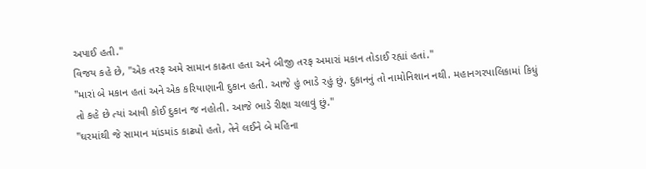અપાઈ હતી."
વિજય કહે છે, "એક તરફ અમે સામાન કાઢતા હતા અને બીજી તરફ અમારાં મકાન તોડાઈ રહ્યાં હતાં."
"મારાં બે મકાન હતાં અને એક કરિયાણાની દુકાન હતી. આજે હું ભાડે રહું છું. દુકાનનું તો નામોનિશાન નથી. મહાનગરપાલિકામાં કિધું તો કહે છે ત્યાં આવી કોઈ દુકાન જ નહોતી. આજે ભાડે રીક્ષા ચલાવું છું."
"ઘરમાંથી જે સામાન માંડમાંડ કાઢ્યો હતો, તેને લઈને બે મહિના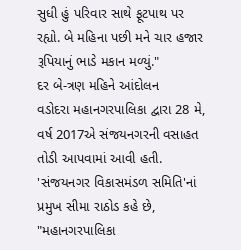સુધી હું પરિવાર સાથે ફૂટપાથ પર રહ્યો. બે મહિના પછી મને ચાર હજાર રૂપિયાનું ભાડે મકાન મળ્યું."
દર બે-ત્રણ મહિને આંદોલન
વડોદરા મહાનગરપાલિકા દ્વારા 28 મે, વર્ષ 2017એ સંજયનગરની વસાહત તોડી આપવામાં આવી હતી.
'સંજયનગર વિકાસમંડળ સમિતિ'નાં પ્રમુખ સીમા રાઠોડ કહે છે, "મહાનગરપાલિકા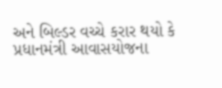અને બિલ્ડર વચ્ચે કરાર થયો કે પ્રધાનમંત્રી આવાસયોજના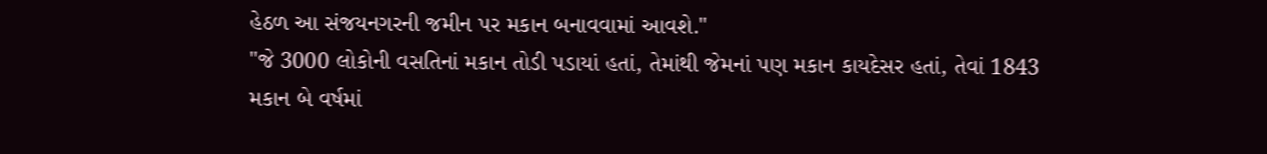હેઠળ આ સંજયનગરની જમીન પર મકાન બનાવવામાં આવશે."
"જે 3000 લોકોની વસતિનાં મકાન તોડી પડાયાં હતાં, તેમાંથી જેમનાં પણ મકાન કાયદેસર હતાં, તેવાં 1843 મકાન બે વર્ષમાં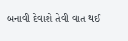બનાવી દેવાશે તેવી વાત થઈ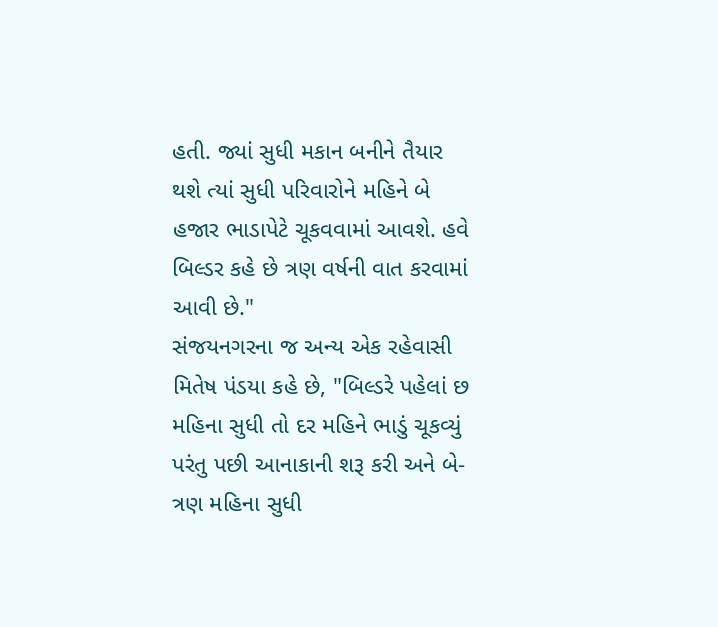હતી. જ્યાં સુધી મકાન બનીને તૈયાર થશે ત્યાં સુધી પરિવારોને મહિને બે હજાર ભાડાપેટે ચૂકવવામાં આવશે. હવે બિલ્ડર કહે છે ત્રણ વર્ષની વાત કરવામાં આવી છે."
સંજયનગરના જ અન્ય એક રહેવાસી મિતેષ પંડયા કહે છે, "બિલ્ડરે પહેલાં છ મહિના સુધી તો દર મહિને ભાડું ચૂકવ્યું પરંતુ પછી આનાકાની શરૂ કરી અને બે-ત્રણ મહિના સુધી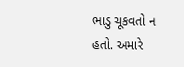ભાડુ ચૂકવતો ન હતો. અમારે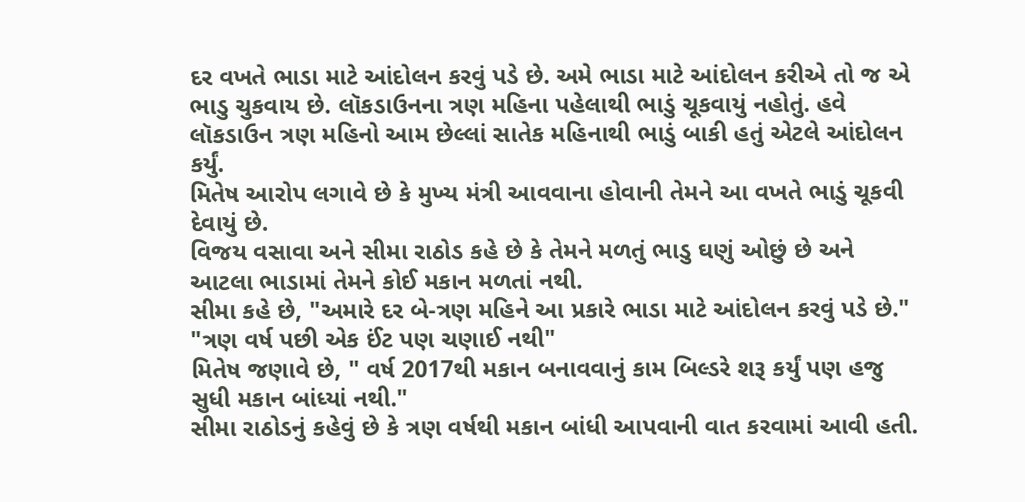દર વખતે ભાડા માટે આંદોલન કરવું પડે છે. અમે ભાડા માટે આંદોલન કરીએ તો જ એ ભાડુ ચુકવાય છે. લૉકડાઉનના ત્રણ મહિના પહેલાથી ભાડું ચૂકવાયું નહોતું. હવે લૉકડાઉન ત્રણ મહિનો આમ છેલ્લાં સાતેક મહિનાથી ભાડું બાકી હતું એટલે આંદોલન કર્યું.
મિતેષ આરોપ લગાવે છે કે મુખ્ય મંત્રી આવવાના હોવાની તેમને આ વખતે ભાડું ચૂકવી દેવાયું છે.
વિજય વસાવા અને સીમા રાઠોડ કહે છે કે તેમને મળતું ભાડુ ઘણું ઓછું છે અને આટલા ભાડામાં તેમને કોઈ મકાન મળતાં નથી.
સીમા કહે છે, "અમારે દર બે-ત્રણ મહિને આ પ્રકારે ભાડા માટે આંદોલન કરવું પડે છે."
"ત્રણ વર્ષ પછી એક ઈંટ પણ ચણાઈ નથી"
મિતેષ જણાવે છે, " વર્ષ 2017થી મકાન બનાવવાનું કામ બિલ્ડરે શરૂ કર્યું પણ હજુ સુધી મકાન બાંધ્યાં નથી."
સીમા રાઠોડનું કહેવું છે કે ત્રણ વર્ષથી મકાન બાંધી આપવાની વાત કરવામાં આવી હતી.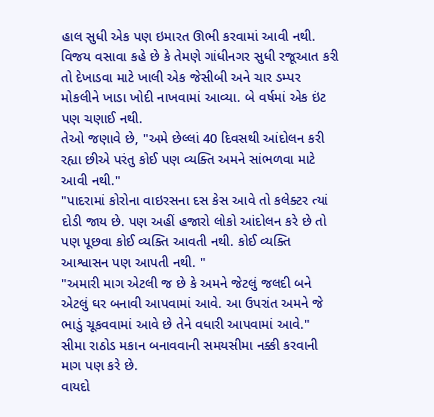હાલ સુધી એક પણ ઇમારત ઊભી કરવામાં આવી નથી.
વિજય વસાવા કહે છે કે તેમણે ગાંધીનગર સુધી રજૂઆત કરી તો દેખાડવા માટે ખાલી એક જેસીબી અને ચાર ડમ્પર મોકલીને ખાડા ખોદી નાખવામાં આવ્યા. બે વર્ષમાં એક ઇંટ પણ ચણાઈ નથી.
તેઓ જણાવે છે, "અમે છેલ્લાં 40 દિવસથી આંદોલન કરી રહ્યા છીએ પરંતુ કોઈ પણ વ્યક્તિ અમને સાંભળવા માટે આવી નથી."
"પાદરામાં કોરોના વાઇરસના દસ કેસ આવે તો કલેક્ટર ત્યાં દોડી જાય છે. પણ અહીં હજારો લોકો આંદોલન કરે છે તો પણ પૂછવા કોઈ વ્યક્તિ આવતી નથી. કોઈ વ્યક્તિ આશ્વાસન પણ આપતી નથી. "
"અમારી માગ એટલી જ છે કે અમને જેટલું જલદી બને એટલું ઘર બનાવી આપવામાં આવે. આ ઉપરાંત અમને જે ભાડું ચૂકવવામાં આવે છે તેને વધારી આપવામાં આવે."
સીમા રાઠોડ મકાન બનાવવાની સમયસીમા નક્કી કરવાની માગ પણ કરે છે.
વાયદો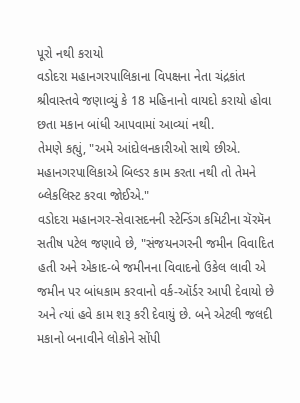પૂરો નથી કરાયો
વડોદરા મહાનગરપાલિકાના વિપક્ષના નેતા ચંદ્રકાંત શ્રીવાસ્તવે જણાવ્યું કે 18 મહિનાનો વાયદો કરાયો હોવા છતા મકાન બાંધી આપવામાં આવ્યાં નથી.
તેમણે કહ્યું, "અમે આંદોલનકારીઓ સાથે છીએ. મહાનગરપાલિકાએ બિલ્ડર કામ કરતા નથી તો તેમને બ્લેકલિસ્ટ કરવા જોઈએ."
વડોદરા મહાનગર-સેવાસદનની સ્ટેન્ડિંગ કમિટીના ચૅરમૅન સતીષ પટેલ જણાવે છે, "સંજયનગરની જમીન વિવાદિત હતી અને એકાદ-બે જમીનના વિવાદનો ઉકેલ લાવી એ જમીન પર બાંધકામ કરવાનો વર્ક-ઑર્ડર આપી દેવાયો છે અને ત્યાં હવે કામ શરૂ કરી દેવાયું છે. બને એટલી જલદી મકાનો બનાવીને લોકોને સોંપી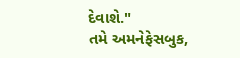દેવાશે."
તમે અમનેફેસબુક,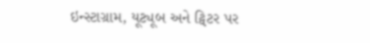ઇન્સ્ટાગ્રામ, યૂટ્યૂબ અને ટ્વિટર પર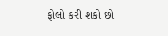ફોલો કરી શકો છો